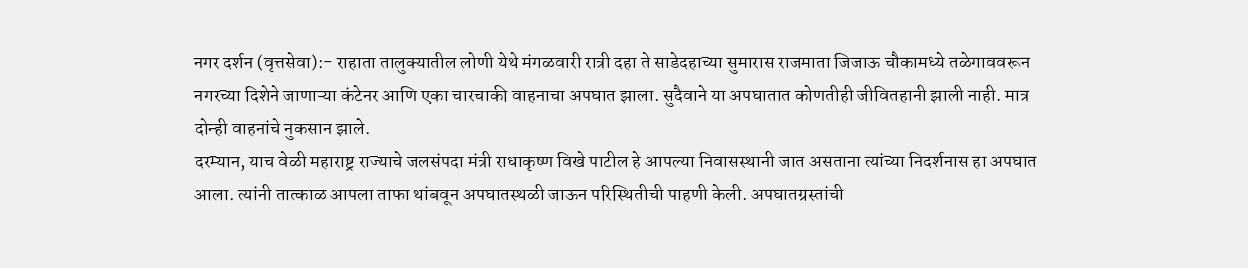नगर दर्शन (वृत्तसेवा):- राहाता तालुक्यातील लोणी येथे मंगळवारी रात्री दहा ते साडेदहाच्या सुमारास राजमाता जिजाऊ चौकामध्ये तळेगाववरून नगरच्या दिशेने जाणाऱ्या कंटेनर आणि एका चारचाकी वाहनाचा अपघात झाला. सुदैवाने या अपघातात कोणतीही जीवितहानी झाली नाही. मात्र दोन्ही वाहनांचे नुकसान झाले.
दरम्यान, याच वेळी महाराष्ट्र राज्याचे जलसंपदा मंत्री राधाकृष्ण विखे पाटील हे आपल्या निवासस्थानी जात असताना त्यांच्या निदर्शनास हा अपघात आला. त्यांनी तात्काळ आपला ताफा थांबवून अपघातस्थळी जाऊन परिस्थितीची पाहणी केली. अपघातग्रस्तांची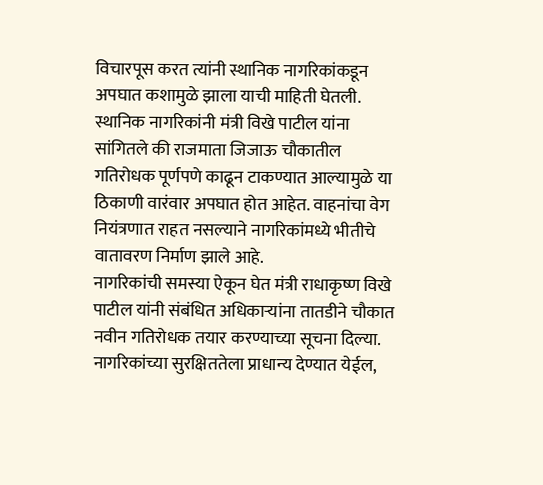विचारपूस करत त्यांनी स्थानिक नागरिकांकडून अपघात कशामुळे झाला याची माहिती घेतली.
स्थानिक नागरिकांनी मंत्री विखे पाटील यांना सांगितले की राजमाता जिजाऊ चौकातील गतिरोधक पूर्णपणे काढून टाकण्यात आल्यामुळे या ठिकाणी वारंवार अपघात होत आहेत. वाहनांचा वेग नियंत्रणात राहत नसल्याने नागरिकांमध्ये भीतीचे वातावरण निर्माण झाले आहे.
नागरिकांची समस्या ऐकून घेत मंत्री राधाकृष्ण विखे पाटील यांनी संबंधित अधिकाऱ्यांना तातडीने चौकात नवीन गतिरोधक तयार करण्याच्या सूचना दिल्या. नागरिकांच्या सुरक्षिततेला प्राधान्य देण्यात येईल,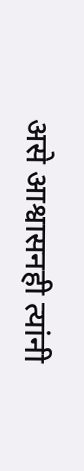असे आश्वासनही त्यांनी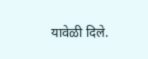यावेळी दिले.